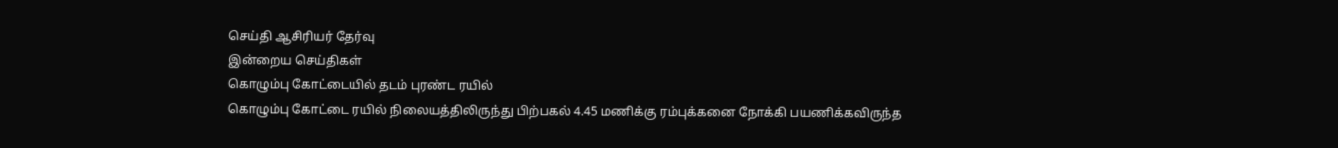செய்தி ஆசிரியர் தேர்வு
இன்றைய செய்திகள்
கொழும்பு கோட்டையில் தடம் புரண்ட ரயில்
கொழும்பு கோட்டை ரயில் நிலையத்திலிருந்து பிற்பகல் 4.45 மணிக்கு ரம்புக்கனை நோக்கி பயணிக்கவிருந்த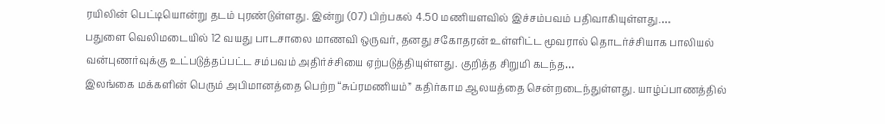ரயிலின் பெட்டியொன்று தடம் புரண்டுள்ளது. இன்று (07) பிற்பகல் 4.50 மணியளவில் இச்சம்பவம் பதிவாகியுள்ளது.…
பதுளை வெலிமடையில் 12 வயது பாடசாலை மாணவி ஒருவர், தனது சகோதரன் உள்ளிட்ட மூவரால் தொடர்ச்சியாக பாலியல் வன்புணர்வுக்கு உட்படுத்தப்பட்ட சம்பவம் அதிர்ச்சியை ஏற்படுத்தியுள்ளது. குறித்த சிறுமி கடந்த…
இலங்கை மக்களின் பெரும் அபிமானத்தை பெற்ற “சுப்ரமணியம்” கதிர்காம ஆலயத்தை சென்றடைந்துள்ளது. யாழ்ப்பாணத்தில்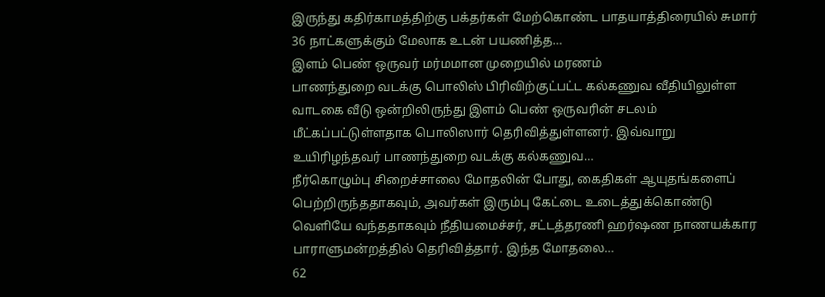இருந்து கதிர்காமத்திற்கு பக்தர்கள் மேற்கொண்ட பாதயாத்திரையில் சுமார் 36 நாட்களுக்கும் மேலாக உடன் பயணித்த…
இளம் பெண் ஒருவர் மர்மமான முறையில் மரணம்
பாணந்துறை வடக்கு பொலிஸ் பிரிவிற்குட்பட்ட கல்கணுவ வீதியிலுள்ள வாடகை வீடு ஒன்றிலிருந்து இளம் பெண் ஒருவரின் சடலம் மீட்கப்பட்டுள்ளதாக பொலிஸார் தெரிவித்துள்ளனர். இவ்வாறு உயிரிழந்தவர் பாணந்துறை வடக்கு கல்கணுவ…
நீர்கொழும்பு சிறைச்சாலை மோதலின் போது, கைதிகள் ஆயுதங்களைப் பெற்றிருந்ததாகவும், அவர்கள் இரும்பு கேட்டை உடைத்துக்கொண்டு வெளியே வந்ததாகவும் நீதியமைச்சர், சட்டத்தரணி ஹர்ஷண நாணயக்கார பாராளுமன்றத்தில் தெரிவித்தார். இந்த மோதலை…
62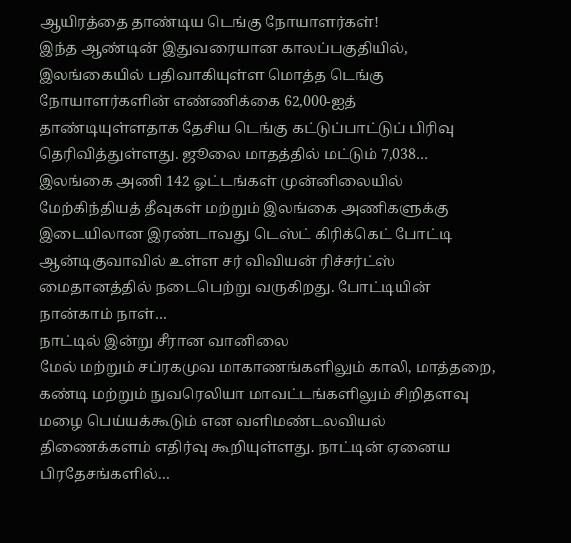ஆயிரத்தை தாண்டிய டெங்கு நோயாளர்கள்!
இந்த ஆண்டின் இதுவரையான காலப்பகுதியில், இலங்கையில் பதிவாகியுள்ள மொத்த டெங்கு நோயாளர்களின் எண்ணிக்கை 62,000-ஐத் தாண்டியுள்ளதாக தேசிய டெங்கு கட்டுப்பாட்டுப் பிரிவு தெரிவித்துள்ளது. ஜூலை மாதத்தில் மட்டும் 7,038…
இலங்கை அணி 142 ஓட்டங்கள் முன்னிலையில்
மேற்கிந்தியத் தீவுகள் மற்றும் இலங்கை அணிகளுக்கு இடையிலான இரண்டாவது டெஸ்ட் கிரிக்கெட் போட்டி ஆன்டிகுவாவில் உள்ள சர் விவியன் ரிச்சர்ட்ஸ் மைதானத்தில் நடைபெற்று வருகிறது. போட்டியின் நான்காம் நாள்…
நாட்டில் இன்று சீரான வானிலை
மேல் மற்றும் சப்ரகமுவ மாகாணங்களிலும் காலி, மாத்தறை, கண்டி மற்றும் நுவரெலியா மாவட்டங்களிலும் சிறிதளவு மழை பெய்யக்கூடும் என வளிமண்டலவியல் திணைக்களம் எதிர்வு கூறியுள்ளது. நாட்டின் ஏனைய பிரதேசங்களில்…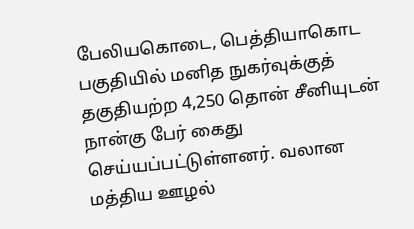பேலியகொடை, பெத்தியாகொட பகுதியில் மனித நுகர்வுக்குத் தகுதியற்ற 4,250 தொன் சீனியுடன் நான்கு பேர் கைது செய்யப்பட்டுள்ளனர். வலான மத்திய ஊழல்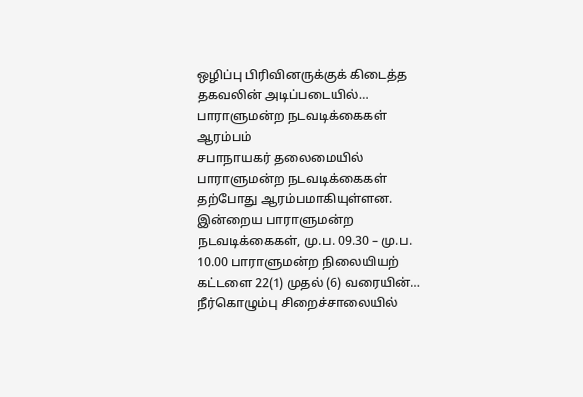ஒழிப்பு பிரிவினருக்குக் கிடைத்த தகவலின் அடிப்படையில்…
பாராளுமன்ற நடவடிக்கைகள் ஆரம்பம்
சபாநாயகர் தலைமையில் பாராளுமன்ற நடவடிக்கைகள் தற்போது ஆரம்பமாகியுள்ளன. இன்றைய பாராளுமன்ற நடவடிக்கைகள், மு.ப. 09.30 – மு.ப. 10.00 பாராளுமன்ற நிலையியற் கட்டளை 22(1) முதல் (6) வரையின்…
நீர்கொழும்பு சிறைச்சாலையில்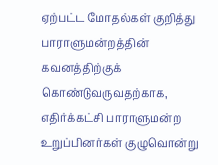ஏற்பட்ட மோதல்கள் குறித்து பாராளுமன்றத்தின் கவனத்திற்குக் கொண்டுவருவதற்காக, எதிர்க்கட்சி பாராளுமன்ற உறுப்பினர்கள் குழுவொன்று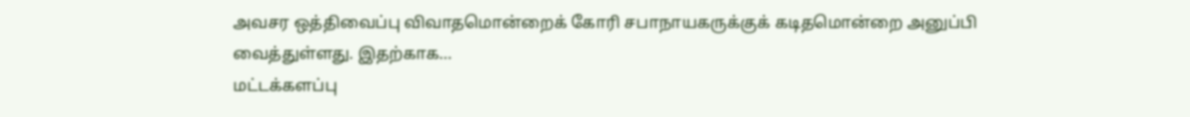அவசர ஒத்திவைப்பு விவாதமொன்றைக் கோரி சபாநாயகருக்குக் கடிதமொன்றை அனுப்பி வைத்துள்ளது. இதற்காக…
மட்டக்களப்பு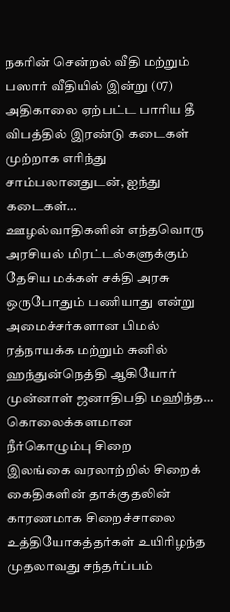நகரின் சென்றல் வீதி மற்றும் பஸார் வீதியில் இன்று (07) அதிகாலை ஏற்பட்ட பாரிய தீ விபத்தில் இரண்டு கடைகள் முற்றாக எரிந்து சாம்பலானதுடன், ஐந்து கடைகள்…
ஊழல்வாதிகளின் எந்தவொரு அரசியல் மிரட்டல்களுக்கும் தேசிய மக்கள் சக்தி அரசு ஒருபோதும் பணியாது என்று அமைச்சர்களான பிமல் ரத்நாயக்க மற்றும் சுனில் ஹந்துன்நெத்தி ஆகியோர் முன்னாள் ஜனாதிபதி மஹிந்த…
கொலைக்களமான நீர்கொழும்பு சிறை
இலங்கை வரலாற்றில் சிறைக் கைதிகளின் தாக்குதலின் காரணமாக சிறைச்சாலை உத்தியோகத்தர்கள் உயிரிழந்த முதலாவது சந்தர்ப்பம்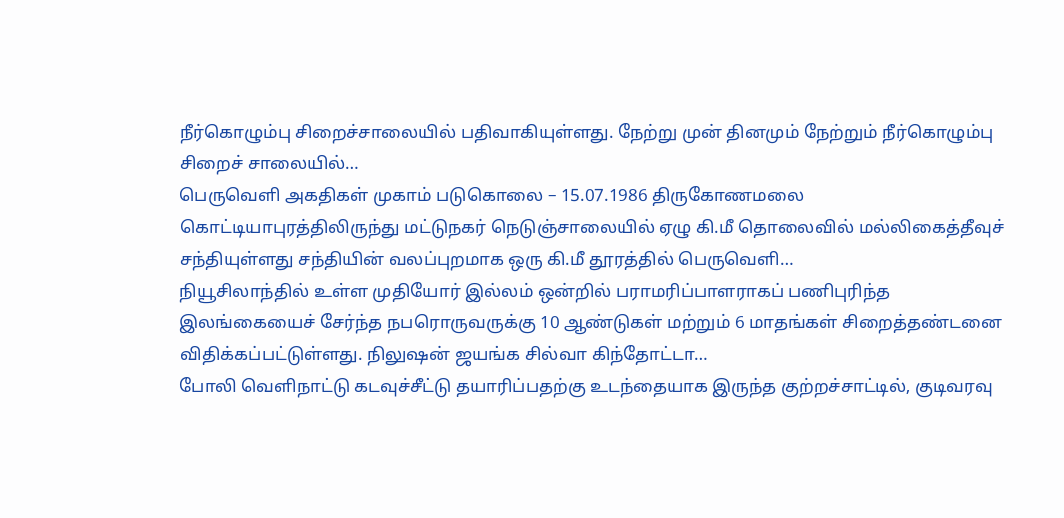நீர்கொழும்பு சிறைச்சாலையில் பதிவாகியுள்ளது. நேற்று முன் தினமும் நேற்றும் நீர்கொழும்பு சிறைச் சாலையில்…
பெருவெளி அகதிகள் முகாம் படுகொலை – 15.07.1986 திருகோணமலை கொட்டியாபுரத்திலிருந்து மட்டுநகர் நெடுஞ்சாலையில் ஏழு கி.மீ தொலைவில் மல்லிகைத்தீவுச் சந்தியுள்ளது சந்தியின் வலப்புறமாக ஒரு கி.மீ தூரத்தில் பெருவெளி…
நியூசிலாந்தில் உள்ள முதியோர் இல்லம் ஒன்றில் பராமரிப்பாளராகப் பணிபுரிந்த இலங்கையைச் சேர்ந்த நபரொருவருக்கு 10 ஆண்டுகள் மற்றும் 6 மாதங்கள் சிறைத்தண்டனை விதிக்கப்பட்டுள்ளது. நிலுஷன் ஜயங்க சில்வா கிந்தோட்டா…
போலி வெளிநாட்டு கடவுச்சீட்டு தயாரிப்பதற்கு உடந்தையாக இருந்த குற்றச்சாட்டில், குடிவரவு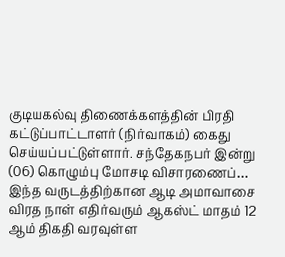குடியகல்வு திணைக்களத்தின் பிரதி கட்டுப்பாட்டாளர் (நிர்வாகம்) கைது செய்யப்பட்டுள்ளார். சந்தேகநபர் இன்று (06) கொழும்பு மோசடி விசாரணைப்…
இந்த வருடத்திற்கான ஆடி அமாவாசை விரத நாள் எதிர்வரும் ஆகஸ்ட் மாதம் 12 ஆம் திகதி வரவுள்ள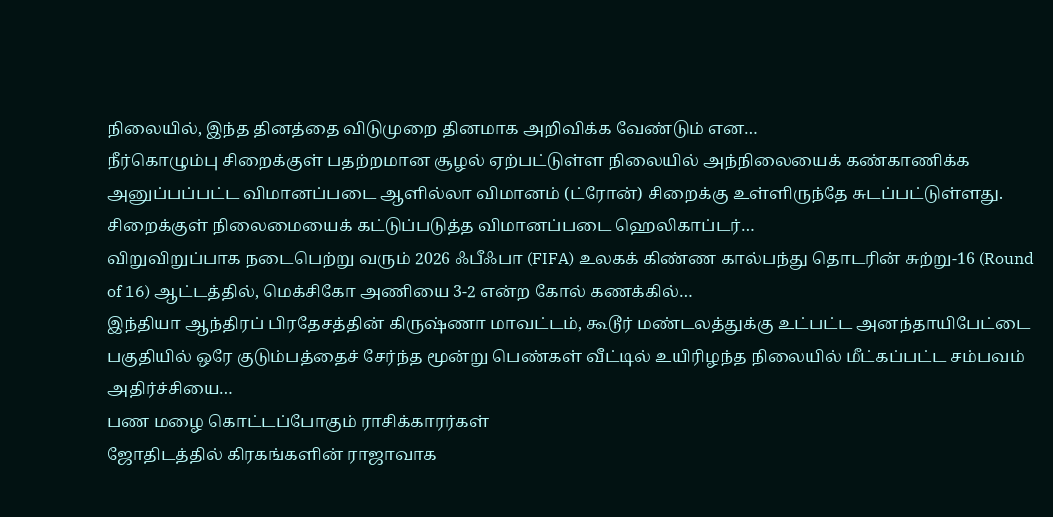நிலையில், இந்த தினத்தை விடுமுறை தினமாக அறிவிக்க வேண்டும் என…
நீர்கொழும்பு சிறைக்குள் பதற்றமான சூழல் ஏற்பட்டுள்ள நிலையில் அந்நிலையைக் கண்காணிக்க அனுப்பப்பட்ட விமானப்படை ஆளில்லா விமானம் (ட்ரோன்) சிறைக்கு உள்ளிருந்தே சுடப்பட்டுள்ளது. சிறைக்குள் நிலைமையைக் கட்டுப்படுத்த விமானப்படை ஹெலிகாப்டர்…
விறுவிறுப்பாக நடைபெற்று வரும் 2026 ஃபீஃபா (FIFA) உலகக் கிண்ண கால்பந்து தொடரின் சுற்று-16 (Round of 16) ஆட்டத்தில், மெக்சிகோ அணியை 3-2 என்ற கோல் கணக்கில்…
இந்தியா ஆந்திரப் பிரதேசத்தின் கிருஷ்ணா மாவட்டம், கூடூர் மண்டலத்துக்கு உட்பட்ட அனந்தாயிபேட்டை பகுதியில் ஒரே குடும்பத்தைச் சேர்ந்த மூன்று பெண்கள் வீட்டில் உயிரிழந்த நிலையில் மீட்கப்பட்ட சம்பவம் அதிர்ச்சியை…
பண மழை கொட்டப்போகும் ராசிக்காரர்கள்
ஜோதிடத்தில் கிரகங்களின் ராஜாவாக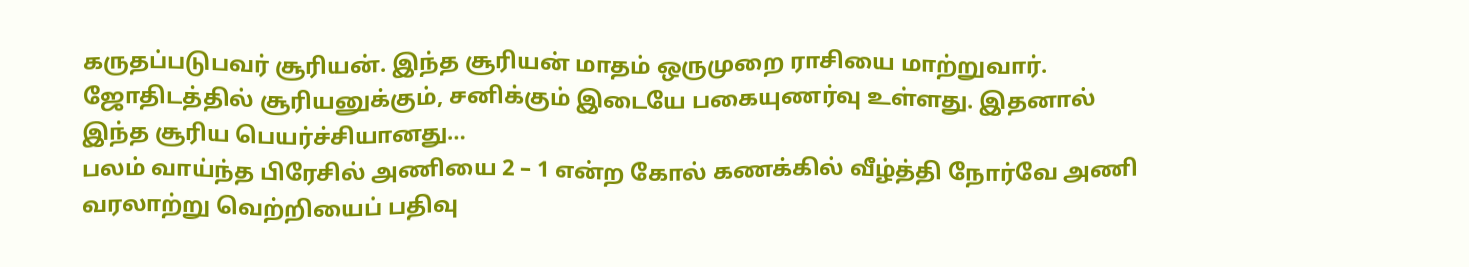கருதப்படுபவர் சூரியன். இந்த சூரியன் மாதம் ஒருமுறை ராசியை மாற்றுவார். ஜோதிடத்தில் சூரியனுக்கும், சனிக்கும் இடையே பகையுணர்வு உள்ளது. இதனால் இந்த சூரிய பெயர்ச்சியானது…
பலம் வாய்ந்த பிரேசில் அணியை 2 – 1 என்ற கோல் கணக்கில் வீழ்த்தி நோர்வே அணி வரலாற்று வெற்றியைப் பதிவு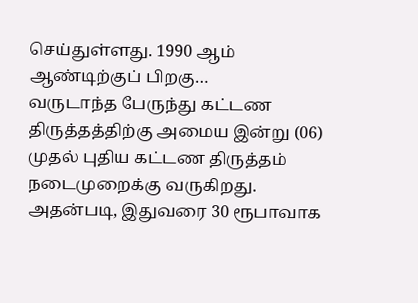செய்துள்ளது. 1990 ஆம் ஆண்டிற்குப் பிறகு…
வருடாந்த பேருந்து கட்டண திருத்தத்திற்கு அமைய இன்று (06) முதல் புதிய கட்டண திருத்தம் நடைமுறைக்கு வருகிறது. அதன்படி, இதுவரை 30 ரூபாவாக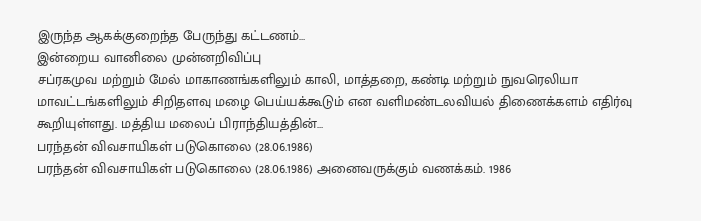இருந்த ஆகக்குறைந்த பேருந்து கட்டணம்…
இன்றைய வானிலை முன்னறிவிப்பு
சப்ரகமுவ மற்றும் மேல் மாகாணங்களிலும் காலி, மாத்தறை, கண்டி மற்றும் நுவரெலியா மாவட்டங்களிலும் சிறிதளவு மழை பெய்யக்கூடும் என வளிமண்டலவியல் திணைக்களம் எதிர்வு கூறியுள்ளது. மத்திய மலைப் பிராந்தியத்தின்…
பரந்தன் விவசாயிகள் படுகொலை (28.06.1986)
பரந்தன் விவசாயிகள் படுகொலை (28.06.1986) அனைவருக்கும் வணக்கம். 1986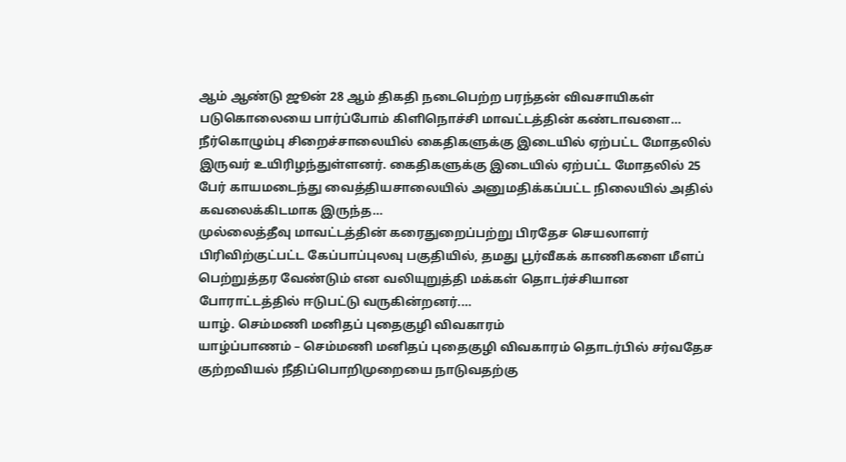ஆம் ஆண்டு ஜூன் 28 ஆம் திகதி நடைபெற்ற பரந்தன் விவசாயிகள் படுகொலையை பார்ப்போம் கிளிநொச்சி மாவட்டத்தின் கண்டாவளை…
நீர்கொழும்பு சிறைச்சாலையில் கைதிகளுக்கு இடையில் ஏற்பட்ட மோதலில் இருவர் உயிரிழந்துள்ளனர். கைதிகளுக்கு இடையில் ஏற்பட்ட மோதலில் 25 பேர் காயமடைந்து வைத்தியசாலையில் அனுமதிக்கப்பட்ட நிலையில் அதில் கவலைக்கிடமாக இருந்த…
முல்லைத்தீவு மாவட்டத்தின் கரைதுறைப்பற்று பிரதேச செயலாளர் பிரிவிற்குட்பட்ட கேப்பாப்புலவு பகுதியில், தமது பூர்வீகக் காணிகளை மீளப் பெற்றுத்தர வேண்டும் என வலியுறுத்தி மக்கள் தொடர்ச்சியான போராட்டத்தில் ஈடுபட்டு வருகின்றனர்.…
யாழ். செம்மணி மனிதப் புதைகுழி விவகாரம்
யாழ்ப்பாணம் – செம்மணி மனிதப் புதைகுழி விவகாரம் தொடர்பில் சர்வதேச குற்றவியல் நீதிப்பொறிமுறையை நாடுவதற்கு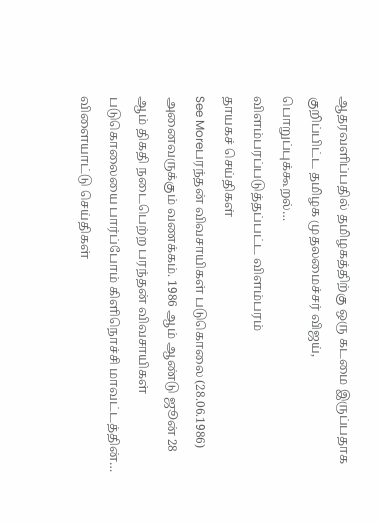ஆதரவளிப்பதில் தமிழகத்திற்கு ஒரு கடமை இருப்பதாக குறிப்பிட்ட தமிழக முதலமைச்சர் விஜய், பொறுப்புக்கூறல்…
விளம்பரப்படுத்தப்பட்ட விளம்பரம்
தாயகச் செய்திகள்
See Moreபரந்தன் விவசாயிகள் படுகொலை (28.06.1986) அனைவருக்கும் வணக்கம். 1986 ஆம் ஆண்டு ஜூன் 28 ஆம் திகதி நடைபெற்ற பரந்தன் விவசாயிகள் படுகொலையை பார்ப்போம் கிளிநொச்சி மாவட்டத்தின்…
விளையாட்டு செய்திகள்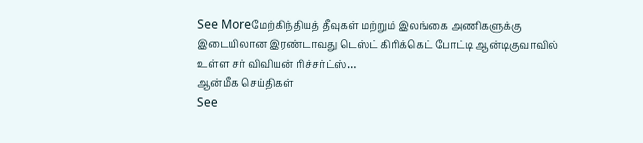See Moreமேற்கிந்தியத் தீவுகள் மற்றும் இலங்கை அணிகளுக்கு இடையிலான இரண்டாவது டெஸ்ட் கிரிக்கெட் போட்டி ஆன்டிகுவாவில் உள்ள சர் விவியன் ரிச்சர்ட்ஸ்…
ஆன்மீக செய்திகள்
See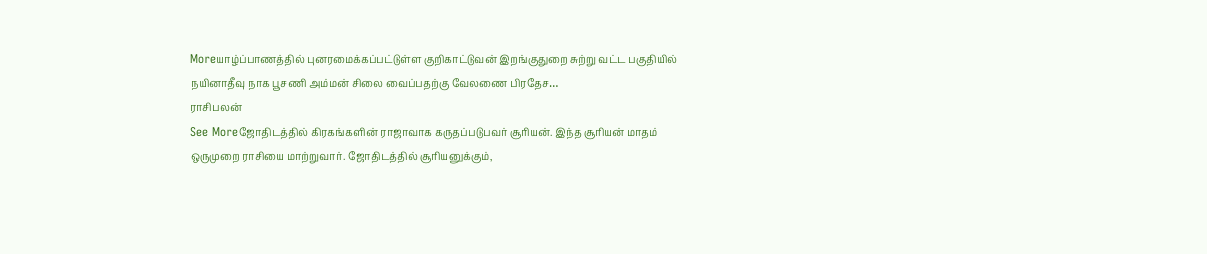Moreயாழ்ப்பாணத்தில் புனரமைக்கப்பட்டுள்ள குறிகாட்டுவன் இறங்குதுறை சுற்று வட்ட பகுதியில் நயினாதீவு நாக பூசணி அம்மன் சிலை வைப்பதற்கு வேலணை பிரதேச…
ராசிபலன்
See Moreஜோதிடத்தில் கிரகங்களின் ராஜாவாக கருதப்படுபவர் சூரியன். இந்த சூரியன் மாதம் ஒருமுறை ராசியை மாற்றுவார். ஜோதிடத்தில் சூரியனுக்கும்,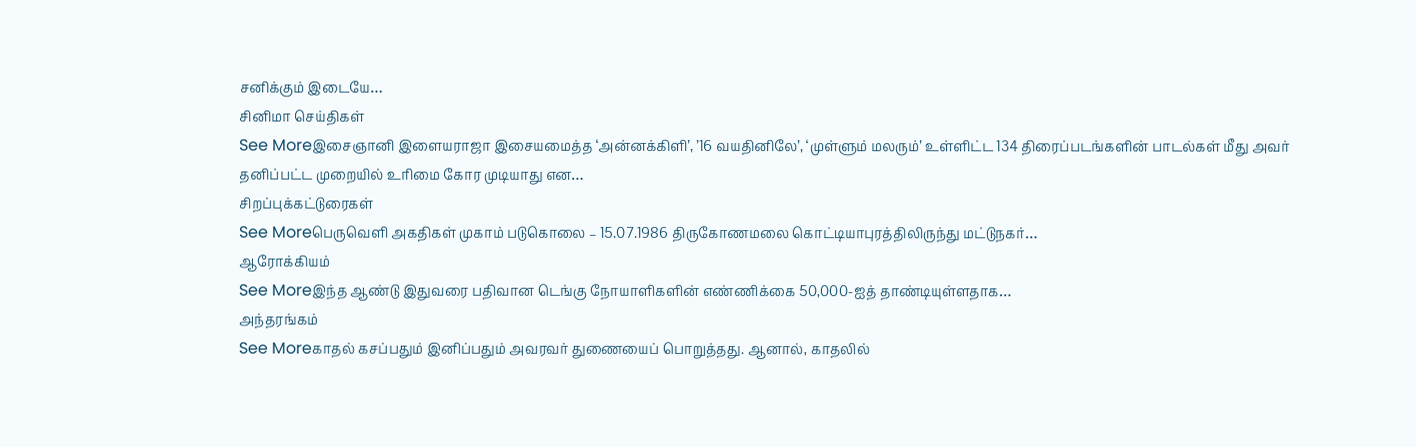சனிக்கும் இடையே…
சினிமா செய்திகள்
See Moreஇசைஞானி இளையராஜா இசையமைத்த ‘அன்னக்கிளி’, ’16 வயதினிலே’, ‘முள்ளும் மலரும்’ உள்ளிட்ட 134 திரைப்படங்களின் பாடல்கள் மீது அவர் தனிப்பட்ட முறையில் உரிமை கோர முடியாது என…
சிறப்புக்கட்டுரைகள்
See Moreபெருவெளி அகதிகள் முகாம் படுகொலை – 15.07.1986 திருகோணமலை கொட்டியாபுரத்திலிருந்து மட்டுநகர்…
ஆரோக்கியம்
See Moreஇந்த ஆண்டு இதுவரை பதிவான டெங்கு நோயாளிகளின் எண்ணிக்கை 50,000-ஐத் தாண்டியுள்ளதாக…
அந்தரங்கம்
See Moreகாதல் கசப்பதும் இனிப்பதும் அவரவர் துணையைப் பொறுத்தது. ஆனால், காதலில்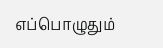எப்பொழுதும்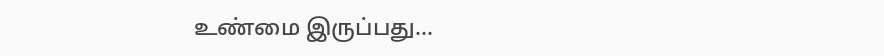உண்மை இருப்பது…